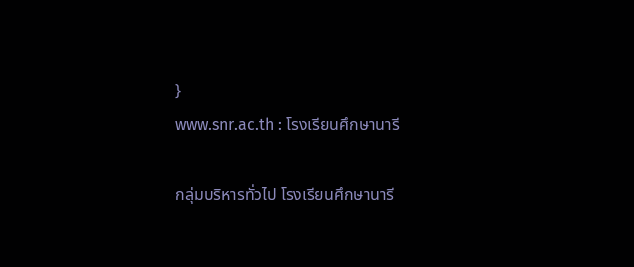}
www.snr.ac.th : โรงเรียนศึกษานารี

กลุ่มบริหารทั่วไป โรงเรียนศึกษานารี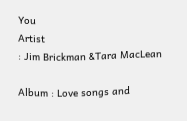You
Artist
: Jim Brickman &Tara MacLean

Album : Love songs and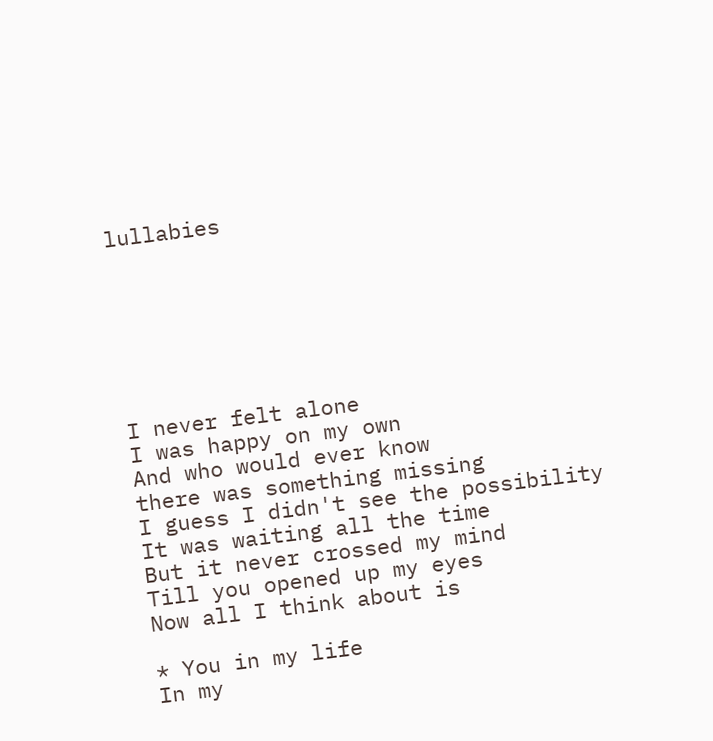lullabies







I never felt alone
I was happy on my own
And who would ever know
there was something missing
I guess I didn't see the possibility
It was waiting all the time
But it never crossed my mind
Till you opened up my eyes
Now all I think about is

* You in my life
In my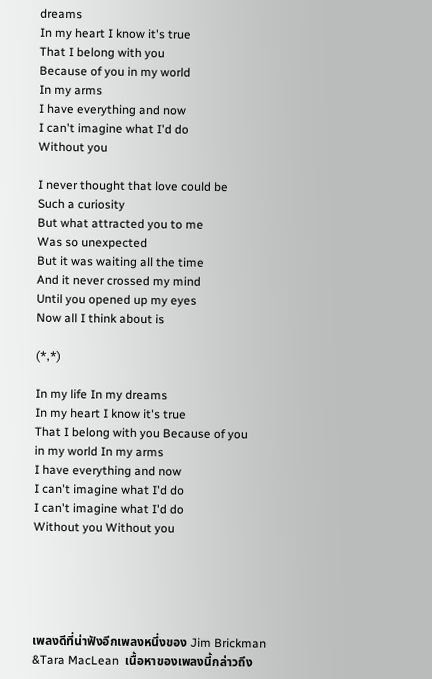dreams
In my heart I know it's true
That I belong with you
Because of you in my world
In my arms
I have everything and now
I can't imagine what I'd do
Without you

I never thought that love could be
Such a curiosity
But what attracted you to me
Was so unexpected
But it was waiting all the time
And it never crossed my mind
Until you opened up my eyes
Now all I think about is

(*,*)

In my life In my dreams
In my heart I know it's true
That I belong with you Because of you
in my world In my arms
I have everything and now
I can't imagine what I'd do
I can't imagine what I'd do
Without you Without you





เพลงดีที่น่าฟังอีกเพลงหนึ่งของ Jim Brickman &Tara MacLean  เนื้อหาของเพลงนี้กล่าวถึง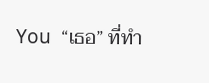You  “เธอ” ที่ทำ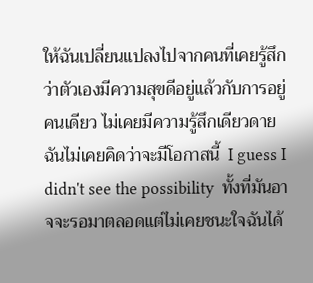ให้ฉันเปลี่ยนแปลงไปจากคนที่เคยรู้สึกว่าตัวเองมีความสุขดีอยู่แล้วกับการอยู่คนเดียว ไม่เคยมีความรู้สึกเดียวดาย ฉันไม่เคยคิดว่าจะมีโอกาสนี้  I guess I didn't see the possibility  ทั้งที่มันอาจจะรอมาตลอดแต่ไม่เคยชนะใจฉันได้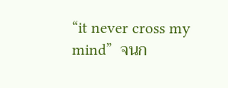“it never cross my mind”  จนก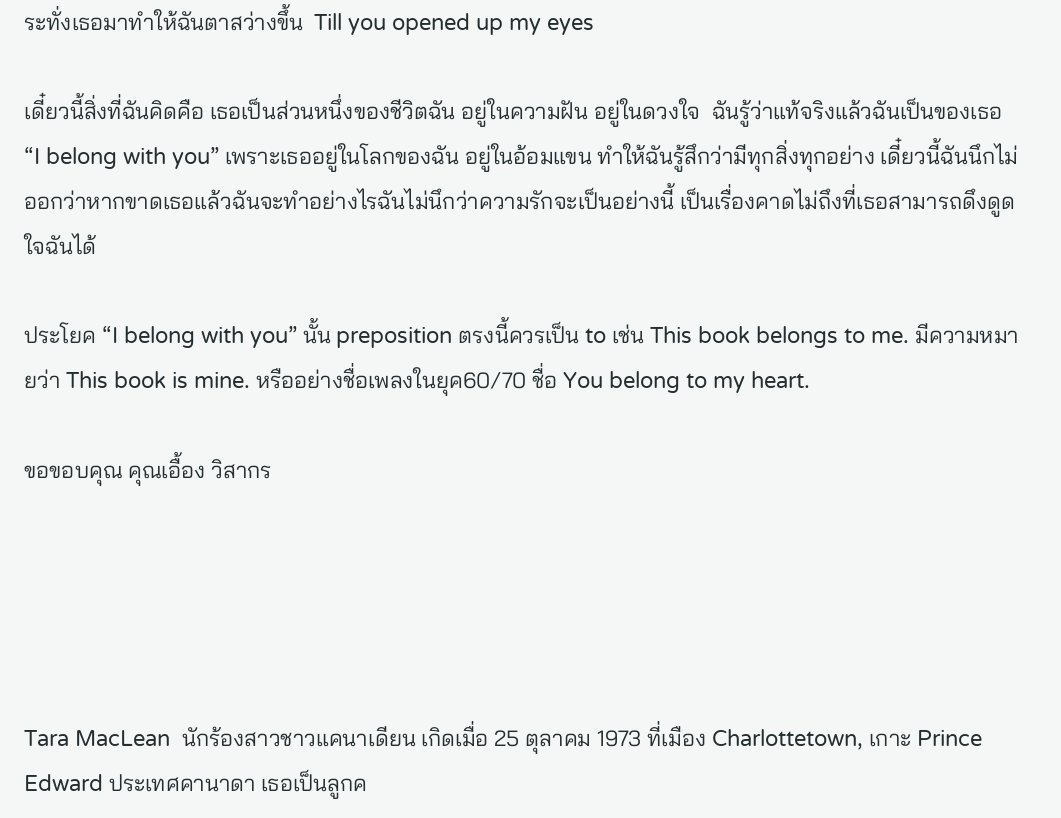ระทั่งเธอมาทำให้ฉันตาสว่างขึ้น  Till you opened up my eyes

เดี๋ยวนี้สิ่งที่ฉันคิดคือ เธอเป็นส่วนหนึ่งของชีวิตฉัน อยู่ในความฝัน อยู่ในดวงใจ  ฉันรู้ว่าแท้จริงแล้วฉันเป็นของเธอ  “I belong with you” เพราะเธออยู่ในโลกของฉัน อยู่ในอ้อมแขน ทำให้ฉันรู้สึกว่ามีทุกสิ่งทุกอย่าง เดี๋ยวนี้ฉันนึกไม่ออกว่าหากขาดเธอแล้วฉันจะทำอย่างไรฉันไม่นึกว่าความรักจะเป็นอย่างนี้ เป็นเรื่องคาดไม่ถึงที่เธอสามารถดึงดูดใจฉันได้

ประโยค “I belong with you” นั้น preposition ตรงนี้ควรเป็น to เช่น This book belongs to me. มีความหมายว่า This book is mine. หรืออย่างชื่อเพลงในยุค60/70 ชื่อ You belong to my heart.

ขอขอบคุณ คุณเอื้อง วิสากร





Tara MacLean  นักร้องสาวชาวแคนาเดียน เกิดเมื่อ 25 ตุลาคม 1973 ที่เมือง Charlottetown, เกาะ Prince Edward ประเทศคานาดา เธอเป็นลูกค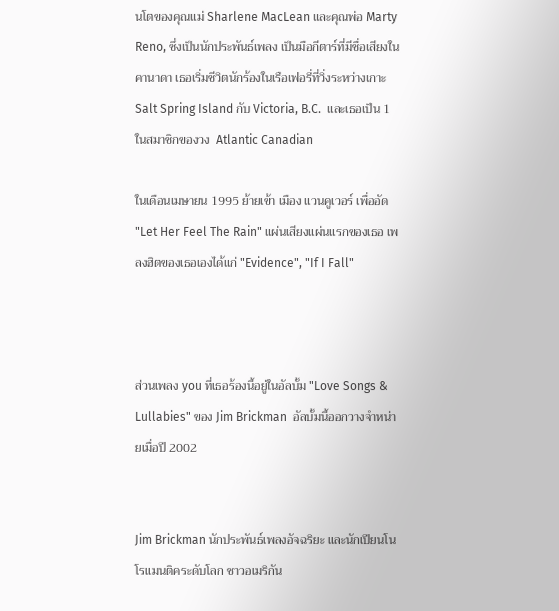นโตของคุณแม่ Sharlene MacLean และคุณพ่อ Marty Reno, ซึ่งเป็นนักประพันธ์เพลง เป็นมือกีตาร์ที่มีชื่อเสียงในคานาดา เธอเริ่มชีวิตนักร้องในเรือเฟอรี่ที่วิ่งระหว่างเกาะ  Salt Spring Island กับ Victoria, B.C.  และเธอเป็น 1 ในสมาชิกของวง  Atlantic Canadian

ในเดือนเมษายน 1995 ย้ายเข้า เมือง แวนคูเวอร์ เพื่ออัด "Let Her Feel The Rain" แผ่นเสียงแผ่นแรกของเธอ เพลงฮิตของเธอเองได้แก่ "Evidence", "If I Fall"



ส่วนเพลง you ที่เธอร้องนี้อยู่ในอัลบั้ม "Love Songs & Lullabies" ของ Jim Brickman  อัลบั้มนี้ออกวางจำหน่ายเมื่อปี 2002


Jim Brickman นักประพันธ์เพลงอัจฉริยะ และนักเปียนโนโรแมนติคระดับโลก ชาวอเมริกัน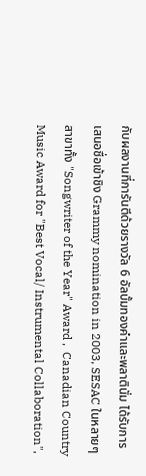กับผลงานที่การันตีด้วยรางวัล 6 อัลบั้มทองคำและพลาตินั่ม ได้รับการเสนอชื่อเข้าชิง Grammy nomination in 2003, SESAC ในหลายๆสาขาทั้ง "Songwriter of the Year" Award ,  Canadian Country Music Award for "Best Vocal/ Instrumental Collaboration",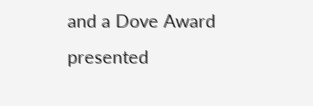and a Dove Award presented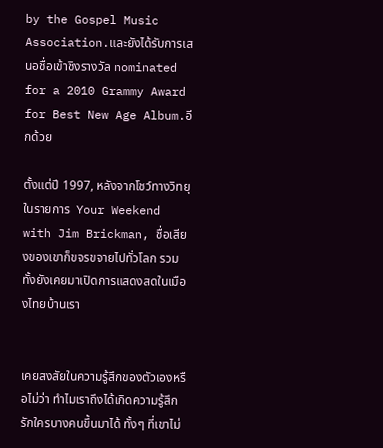by the Gospel Music Association.และยังได้รับการเสนอชื่อเข้าชิงรางวัล nominated for a 2010 Grammy Award for Best New Age Album.อีกด้วย

ตั้งแต่ปี 1997, หลังจากโชว์ทางวิทยุในรายการ  Your Weekend with Jim Brickman, ชื่อเสียงของเขาก็ขจรขจายไปทั่วโลก รวมทั้งยังเคยมาเปิดการแสดงสดในเมืองไทยบ้านเรา


เคยสงสัยในความรู้สึกของตัวเองหรือไม่ว่า ทำไมเราถึงได้เกิดความรู้สึกรักใครบางคนขึ้นมาได้ ทั้งๆ ที่เขาไม่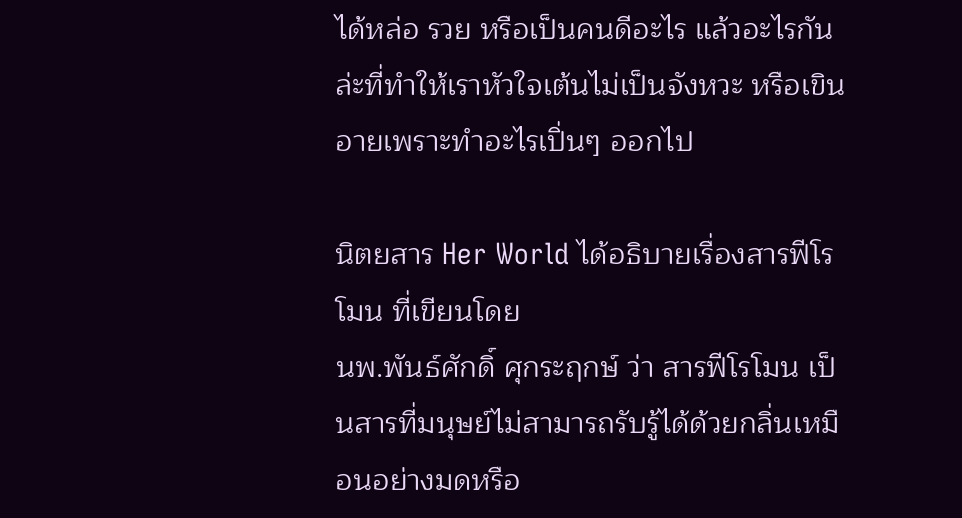ได้หล่อ รวย หรือเป็นคนดีอะไร แล้วอะไรกันล่ะที่ทำให้เราหัวใจเต้นไม่เป็นจังหวะ หรือเขินอายเพราะทำอะไรเปิ่นๆ ออกไป

นิตยสาร Her World ได้อธิบายเรื่องสารฟีโรโมน ที่เขียนโดย
นพ.พันธ์ศักดิ์ ศุกระฤกษ์ ว่า สารฟีโรโมน เป็นสารที่มนุษย์ไม่สามารถรับรู้ได้ด้วยกลิ่นเหมือนอย่างมดหรือ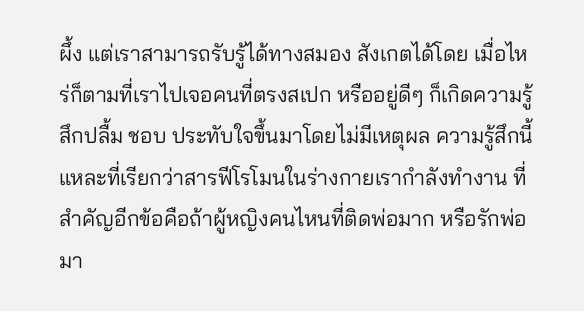ผึ้ง แต่เราสามารถรับรู้ได้ทางสมอง สังเกตได้โดย เมื่อไหร่ก็ตามที่เราไปเจอคนที่ตรงสเปก หรืออยู่ดีๆ ก็เกิดความรู้สึกปลื้ม ชอบ ประทับใจขึ้นมาโดยไม่มีเหตุผล ความรู้สึกนี้แหละที่เรียกว่าสารฟีโรโมนในร่างกายเรากำลังทำงาน ที่สำคัญอีกข้อคือถ้าผู้หญิงคนไหนที่ติดพ่อมาก หรือรักพ่อมา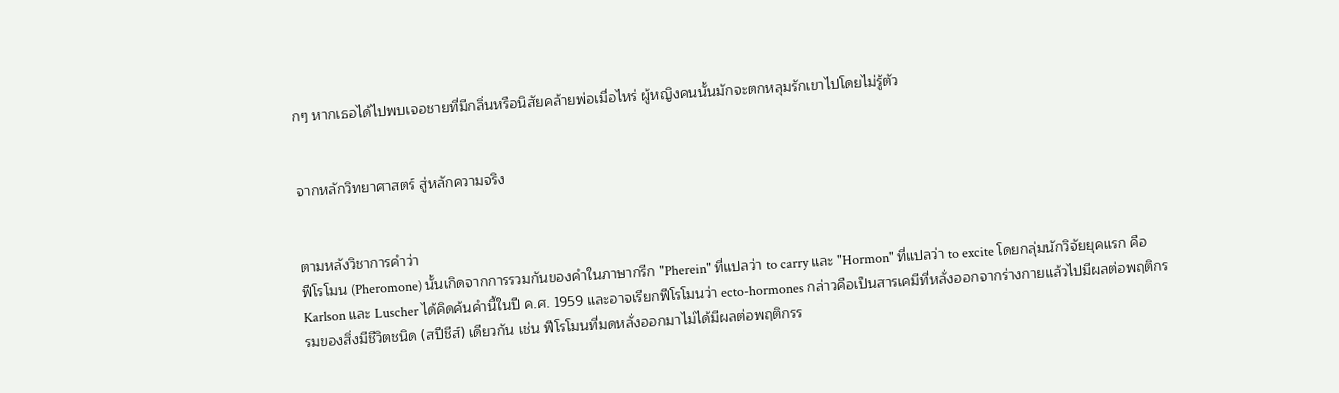กๆ หากเธอได้ไปพบเจอชายที่มีกลิ่นหรือนิสัยคล้ายพ่อเมื่อไหร่ ผู้หญิงคนนั้นมักจะตกหลุมรักเขาไปโดยไม่รู้ตัว


จากหลักวิทยาศาสตร์ สู่หลักความจริง


ตามหลังวิชาการคำว่า
ฟีโรโมน (Pheromone) นั้นเกิดจากการรวมกันของคำในภาษากรีก "Pherein" ที่แปลว่า to carry และ "Hormon" ที่แปลว่า to excite โดยกลุ่มนักวิจัยยุคแรก คือ Karlson และ Luscher ได้คิดค้นคำนี้ในปี ค.ศ. 1959 และอาจเรียกฟีโรโมนว่า ecto-hormones กล่าวคือเป็นสารเคมีที่หลั่งออกจากร่างกายแล้วไปมีผลต่อพฤติกรรมของสิ่งมีชีวิตชนิด (สปีชีส์) เดียวกัน เช่น ฟีโรโมนที่มดหลั่งออกมาไม่ได้มีผลต่อพฤติกรร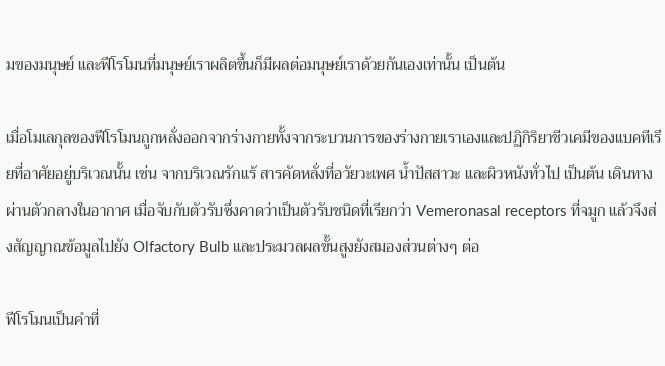มของมนุษย์ และฟีโรโมนที่มนุษย์เราผลิตขึ้นก็มีผลต่อมนุษย์เราด้วยกันเองเท่านั้น เป็นต้น

เมื่อโมเลกุลของฟีโรโมนถูกหลั่งออกจากร่างกายทั้งจากระบวนการของร่างกายเราเองและปฏิกิริยาชีวเคมีของแบคทีเรียที่อาศัยอยู่บริเวณนั้น เช่น จากบริเวณรักแร้ สารคัดหลั่งที่อวัยวะเพศ น้ำปัสสาวะ และผิวหนังทั่วไป เป็นต้น เดินทางผ่านตัวกลางในอากาศ เมื่อจับกับตัวรับซึ่งคาดว่าเป็นตัวรับชนิดที่เรียกว่า Vemeronasal receptors ที่จมูก แล้วจึงส่งสัญญาณข้อมูลไปยัง Olfactory Bulb และประมวลผลขั้นสูงยังสมองส่วนต่างๆ ต่อ

ฟีโรโมนเป็นคำที่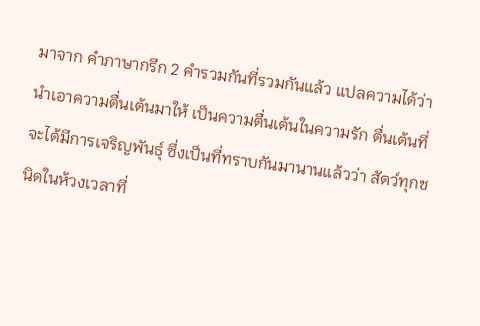มาจาก คำภาษากรีก 2 คำรวมกันที่รวมกันแล้ว แปลความได้ว่านำเอาความตื่นเต้นมาให้ เป็นความตื่นเต้นในความรัก ตื่นเต้นที่จะได้มีการเจริญพันธุ์ ซึ่งเป็นที่ทราบกันมานานแล้วว่า สัตว์ทุกชนิดในห้วงเวลาที่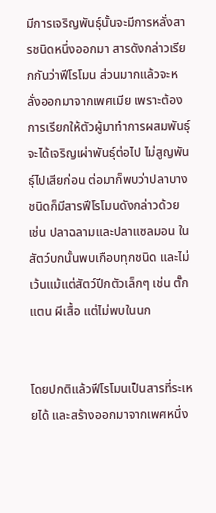มีการเจริญพันธุ์นั้นจะมีการหลั่งสารชนิดหนึ่งออกมา สารดังกล่าวเรียกกันว่าฟีโรโมน ส่วนมากแล้วจะหลั่งออกมาจากเพศเมีย เพราะต้องการเรียกให้ตัวผู้มาทำการผสมพันธุ์จะได้เจริญเผ่าพันธุ์ต่อไป ไม่สูญพันธุ์ไปเสียก่อน ต่อมาก็พบว่าปลาบางชนิดก็มีสารฟีโรโมนดังกล่าวด้วย เช่น ปลาฉลามและปลาแซลมอน ในสัตว์บกนั้นพบเกือบทุกชนิด และไม่เว้นแม้แต่สัตว์ปีกตัวเล็กๆ เช่น ตั๊กแตน ผีเสื้อ แต่ไม่พบในนก


โดยปกติแล้วฟีโรโมนเป็นสารที่ระเหยได้ และสร้างออกมาจากเพศหนึ่ง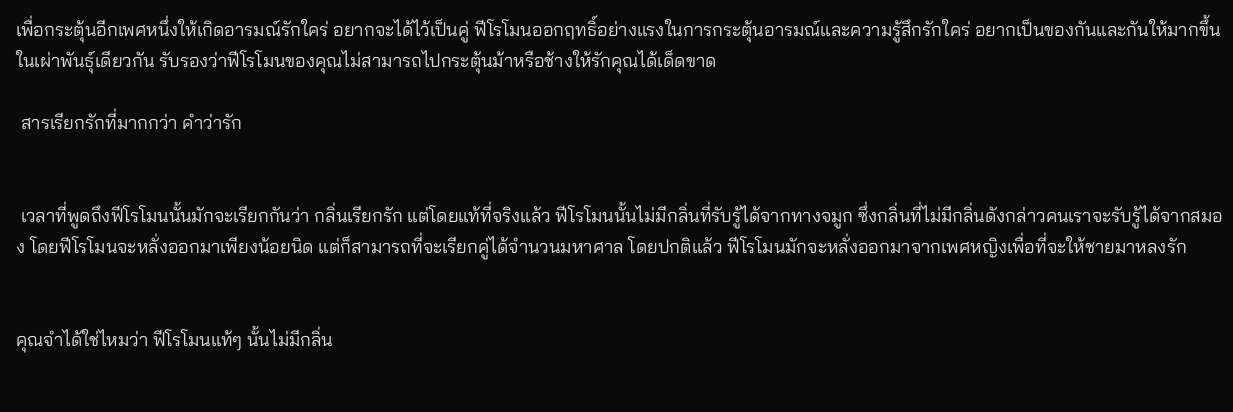เพื่อกระตุ้นอีกเพศหนึ่งให้เกิดอารมณ์รักใคร่ อยากจะได้ไว้เป็นคู่ ฟีโรโมนออกฤทธิ์อย่างแรงในการกระตุ้นอารมณ์และความรู้สึกรักใคร่ อยากเป็นของกันและกันให้มากขึ้นในเผ่าพันธุ์เดียวกัน รับรองว่าฟีโรโมนของคุณไม่สามารถไปกระตุ้นม้าหรือช้างให้รักคุณได้เด็ดขาด

 สารเรียกรักที่มากกว่า คำว่ารัก


 เวลาที่พูดถึงฟีโรโมนนั้นมักจะเรียกกันว่า กลิ่นเรียกรัก แต่โดยแท้ที่จริงแล้ว ฟีโรโมนนั้นไม่มีกลิ่นที่รับรู้ได้จากทางจมูก ซึ่งกลิ่นที่ไม่มีกลิ่นดังกล่าวคนเราจะรับรู้ได้จากสมอง โดยฟีโรโมนจะหลั่งออกมาเพียงน้อยนิด แต่ก็สามารถที่จะเรียกคู่ได้จำนวนมหาศาล โดยปกติแล้ว ฟีโรโมนมักจะหลั่งออกมาจากเพศหญิงเพื่อที่จะให้ชายมาหลงรัก


คุณจำได้ใช่ไหมว่า ฟีโรโมนแท้ๆ นั้นไม่มีกลิ่น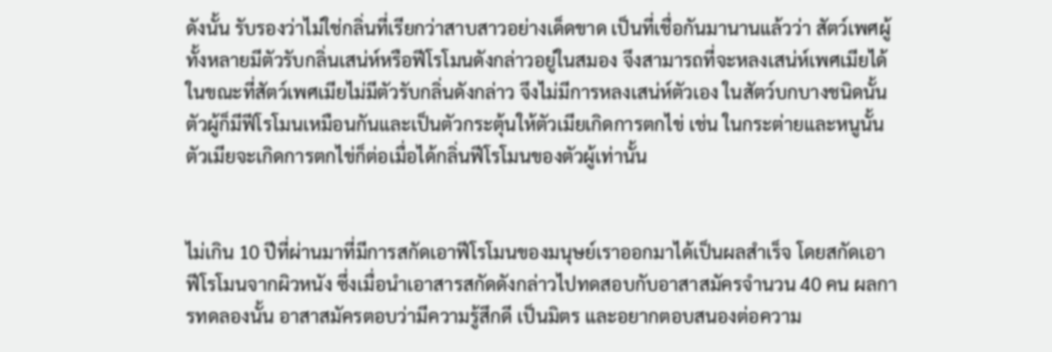ดังนั้น รับรองว่าไม่ใช่กลิ่นที่เรียกว่าสาบสาวอย่างเด็ดขาด เป็นที่เชื่อกันมานานแล้วว่า สัตว์เพศผู้ทั้งหลายมีตัวรับกลิ่นเสน่ห์หรือฟีโรโมนดังกล่าวอยู่ในสมอง จึงสามารถที่จะหลงเสน่ห์เพศเมียได้ ในขณะที่สัตว์เพศเมียไม่มีตัวรับกลิ่นดังกล่าว จึงไม่มีการหลงเสน่ห์ตัวเอง ในสัตว์บกบางชนิดนั้น ตัวผู้ก็มีฟีโรโมนเหมือนกันและเป็นตัวกระตุ้นให้ตัวเมียเกิดการตกไข่ เช่น ในกระต่ายและหนูนั้นตัวเมียจะเกิดการตกไข่ก็ต่อเมื่อได้กลิ่นฟีโรโมนของตัวผู้เท่านั้น


ไม่เกิน 10 ปีที่ผ่านมาที่มีการสกัดเอาฟีโรโมนของมนุษย์เราออกมาได้เป็นผลสำเร็จ โดยสกัดเอาฟีโรโมนจากผิวหนัง ซึ่งเมื่อนำเอาสารสกัดดังกล่าวไปทดสอบกับอาสาสมัครจำนวน 40 คน ผลการทดลองนั้น อาสาสมัครตอบว่ามีความรู้สึกดี เป็นมิตร และอยากตอบสนองต่อความ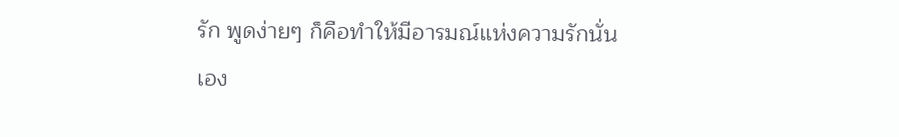รัก พูดง่ายๆ ก็คือทำให้มีอารมณ์แห่งความรักนั่นเอง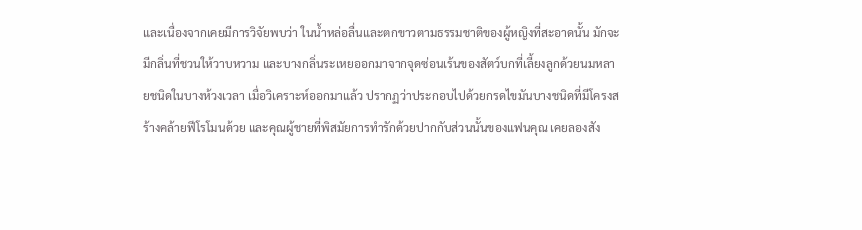และเนื่องจากเคยมีการวิจัยพบว่า ในน้ำหล่อลื่นและตกขาวตามธรรมชาติของผู้หญิงที่สะอาดนั้น มักจะมีกลิ่นที่ชวนให้วาบหวาม และบางกลิ่นระเหยออกมาจากจุดซ่อนเร้นของสัตว์บกที่เลี้ยงลูกด้วยนมหลายชนิดในบางห้วงเวลา เมื่อวิเคราะห์ออกมาแล้ว ปรากฏว่าประกอบไปด้วยกรดไขมันบางชนิดที่มีโครงสร้างคล้ายฟีโรโมนด้วย และคุณผู้ชายที่พิสมัยการทำรักด้วยปากกับส่วนนั้นของแฟนคุณ เคยลองสัง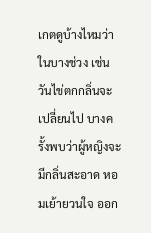เกตดูบ้างไหมว่า ในบางช่วง เช่น วันไข่ตกกลิ่นจะเปลี่ยนไป บางครั้งพบว่าผู้หญิงจะมีกลิ่นสะอาด หอมเย้ายวนใจ ออก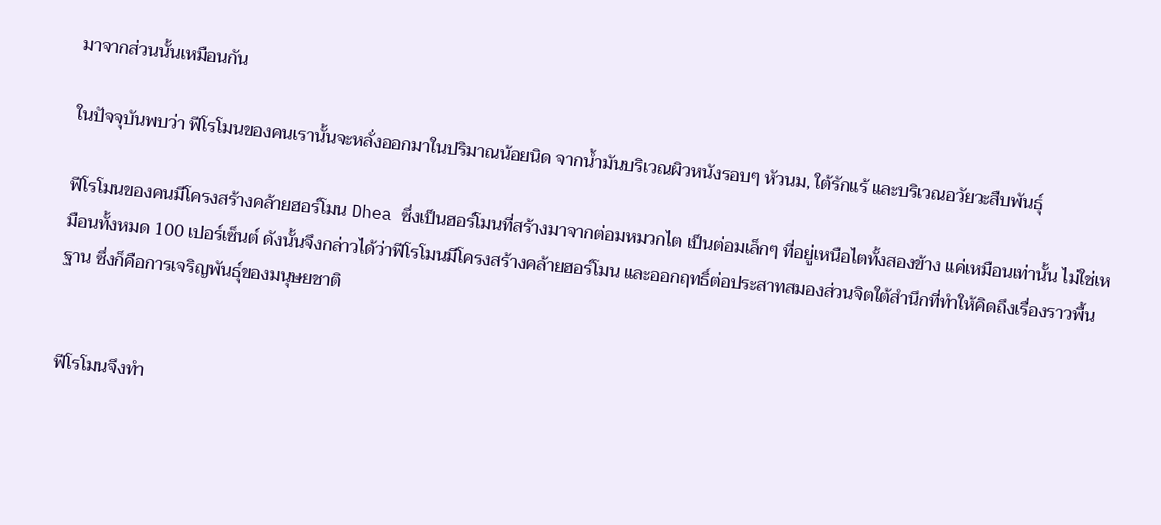มาจากส่วนนั้นเหมือนกัน

ในปัจจุบันพบว่า ฟีโรโมนของคนเรานั้นจะหลั่งออกมาในปริมาณน้อยนิด จากน้ำมันบริเวณผิวหนังรอบๆ หัวนม, ใต้รักแร้ และบริเวณอวัยวะสืบพันธุ์

ฟีโรโมนของคนมีโครงสร้างคล้ายฮอร์โมน Dhea ซึ่งเป็นฮอร์โมนที่สร้างมาจากต่อมหมวกไต เป็นต่อมเล็กๆ ที่อยู่เหนือไตทั้งสองข้าง แค่เหมือนเท่านั้น ไม่ใช่เหมือนทั้งหมด 100 เปอร์เซ็นต์ ดังนั้นจึงกล่าวได้ว่าฟีโรโมนมีโครงสร้างคล้ายฮอร์โมน และออกฤทธิ์ต่อประสาทสมองส่วนจิตใต้สำนึกที่ทำให้คิดถึงเรื่องราวพื้นฐาน ซึ่งก็คือการเจริญพันธุ์ของมนุษยชาติ


ฟีโรโมนจึงทำ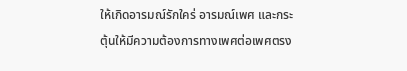ให้เกิดอารมณ์รักใคร่ อารมณ์เพศ และกระตุ้นให้มีความต้องการทางเพศต่อเพศตรง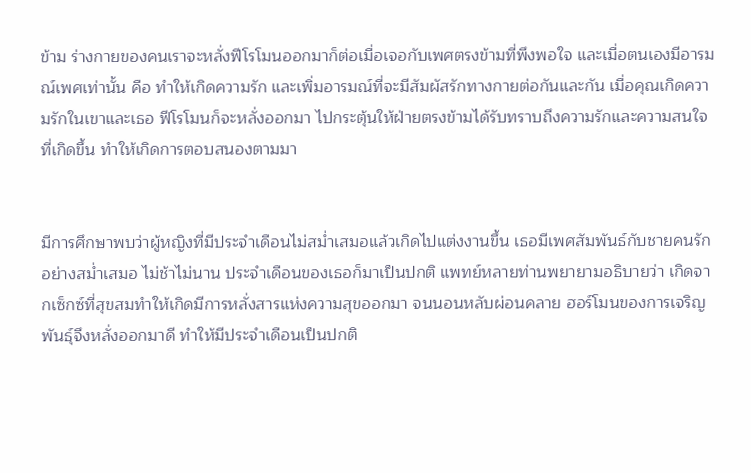ข้าม ร่างกายของคนเราจะหลั่งฟีโรโมนออกมาก็ต่อเมื่อเจอกับเพศตรงข้ามที่พึงพอใจ และเมื่อตนเองมีอารมณ์เพศเท่านั้น คือ ทำให้เกิดความรัก และเพิ่มอารมณ์ที่จะมีสัมผัสรักทางกายต่อกันและกัน เมื่อคุณเกิดความรักในเขาและเธอ ฟีโรโมนก็จะหลั่งออกมา ไปกระตุ้นให้ฝ่ายตรงข้ามได้รับทราบถึงความรักและความสนใจที่เกิดขึ้น ทำให้เกิดการตอบสนองตามมา


มีการศึกษาพบว่าผู้หญิงที่มีประจำเดือนไม่สม่ำเสมอแล้วเกิดไปแต่งงานขึ้น เธอมีเพศสัมพันธ์กับชายคนรักอย่างสม่ำเสมอ ไม่ช้าไม่นาน ประจำเดือนของเธอก็มาเป็นปกติ แพทย์หลายท่านพยายามอธิบายว่า เกิดจากเซ็กซ์ที่สุขสมทำให้เกิดมีการหลั่งสารแห่งความสุขออกมา จนนอนหลับผ่อนคลาย ฮอร์โมนของการเจริญพันธุ์จึงหลั่งออกมาดี ทำให้มีประจำเดือนเป็นปกติ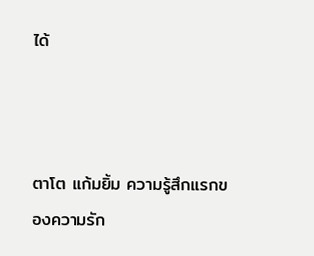ได้



ตาโต แก้มยิ้ม ความรู้สึกแรกของความรัก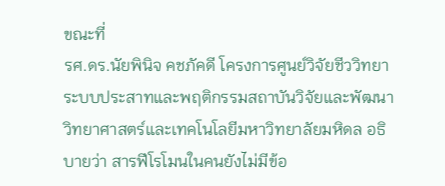ขณะที่
รศ.ดร.นัยพินิจ คชภัคดี โครงการศูนย์วิจัยชีววิทยาระบบประสาทและพฤติกรรมสถาบันวิจัยและพัฒนาวิทยาศาสตร์และเทคโนโลยีมหาวิทยาลัยมหิดล อธิบายว่า สารฟีโรโมนในคนยังไม่มีข้อ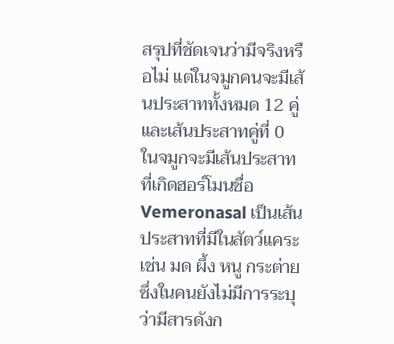สรุปที่ชัดเจนว่ามีจริงหรือไม่ แต่ในจมูกคนจะมีเส้นประสาททั้งหมด 12 คู่ และเส้นประสาทคู่ที่ 0 ในจมูกจะมีเส้นประสาทที่เกิดฮอร์โมนชื่อ Vemeronasal เป็นเส้นประสาทที่มีในสัตว์แคระ เช่น มด ผึ้ง หนู กระต่าย ซึ่งในคนยังไม่มีการระบุว่ามีสารดังก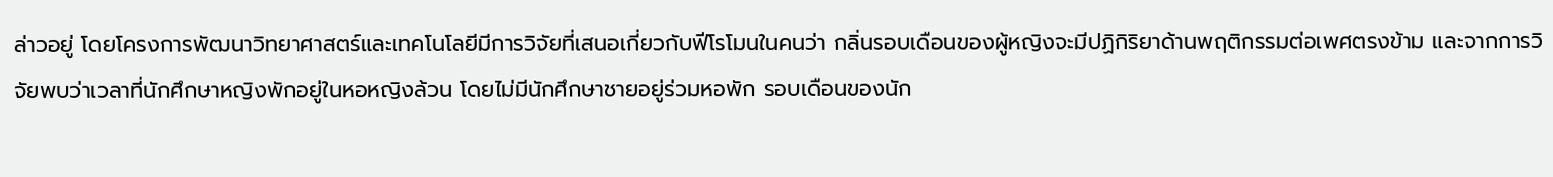ล่าวอยู่ โดยโครงการพัฒนาวิทยาศาสตร์และเทคโนโลยีมีการวิจัยที่เสนอเกี่ยวกับฟีโรโมนในคนว่า กลิ่นรอบเดือนของผู้หญิงจะมีปฏิกิริยาด้านพฤติกรรมต่อเพศตรงข้าม และจากการวิจัยพบว่าเวลาที่นักศึกษาหญิงพักอยู่ในหอหญิงล้วน โดยไม่มีนักศึกษาชายอยู่ร่วมหอพัก รอบเดือนของนัก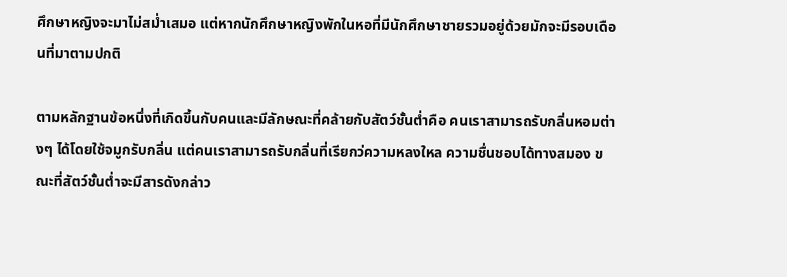ศึกษาหญิงจะมาไม่สม่ำเสมอ แต่หากนักศึกษาหญิงพักในหอที่มีนักศึกษาชายรวมอยู่ด้วยมักจะมีรอบเดือนที่มาตามปกติ

ตามหลักฐานข้อหนึ่งที่เกิดขึ้นกับคนและมีลักษณะที่คล้ายกับสัตว์ชั้นต่ำคือ คนเราสามารถรับกลิ่นหอมต่างๆ ได้โดยใช้จมูกรับกลิ่น แต่คนเราสามารถรับกลิ่นที่เรียกว่ความหลงใหล ความชื่นชอบได้ทางสมอง ขณะที่สัตว์ชั้นต่ำจะมีสารดังกล่าว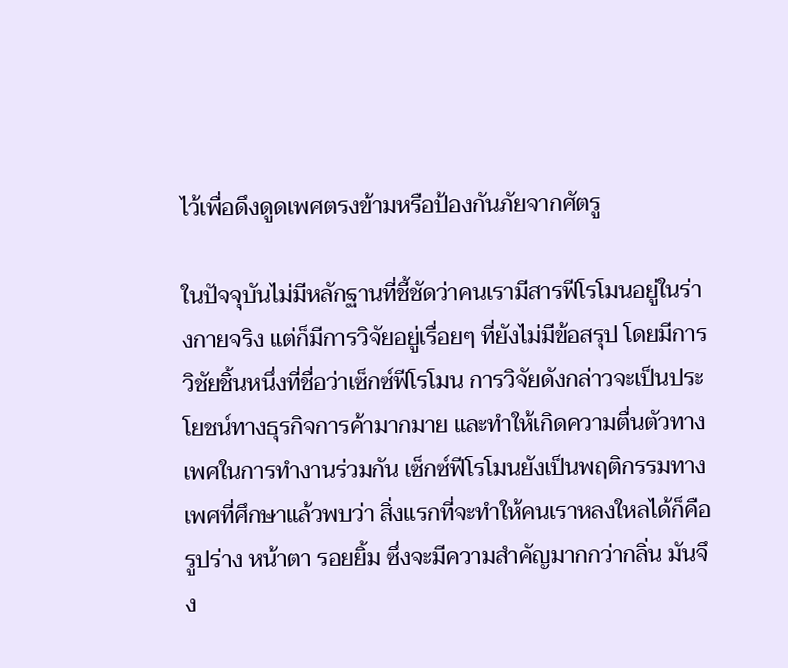ไว้เพื่อดึงดูดเพศตรงข้ามหรือป้องกันภัยจากศัตรู

ในปัจจุบันไม่มีหลักฐานที่ชี้ชัดว่าคนเรามีสารฟีโรโมนอยู่ในร่างกายจริง แต่ก็มีการวิจัยอยู่เรื่อยๆ ที่ยังไม่มีข้อสรุป โดยมีการวิชัยชิ้นหนึ่งที่ชื่อว่าเซ็กซ์ฟีโรโมน การวิจัยดังกล่าวจะเป็นประโยชน์ทางธุรกิจการค้ามากมาย และทำให้เกิดความตื่นตัวทางเพศในการทำงานร่วมกัน เซ็กซ์ฟีโรโมนยังเป็นพฤติกรรมทางเพศที่ศึกษาแล้วพบว่า สิ่งแรกที่จะทำให้คนเราหลงใหลได้ก็คือรูปร่าง หน้าตา รอยยิ้ม ซึ่งจะมีความสำคัญมากกว่ากลิ่น มันจึง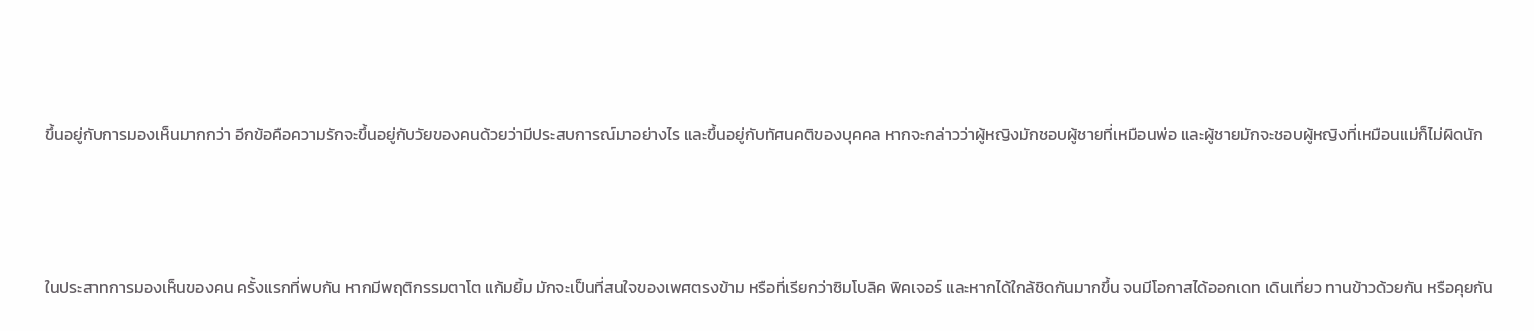ขึ้นอยู่กับการมองเห็นมากกว่า อีกข้อคือความรักจะขึ้นอยู่กับวัยของคนด้วยว่ามีประสบการณ์มาอย่างไร และขึ้นอยู่กับทัศนคติของบุคคล หากจะกล่าวว่าผู้หญิงมักชอบผู้ชายที่เหมือนพ่อ และผู้ชายมักจะชอบผู้หญิงที่เหมือนแม่ก็ไม่ผิดนัก



ในประสาทการมองเห็นของคน ครั้งแรกที่พบกัน หากมีพฤติกรรมตาโต แก้มยิ้ม มักจะเป็นที่สนใจของเพศตรงข้าม หรือที่เรียกว่าซิมโบลิค พิคเจอร์ และหากได้ใกล้ชิดกันมากขึ้น จนมีโอกาสได้ออกเดท เดินเที่ยว ทานข้าวด้วยกัน หรือคุยกัน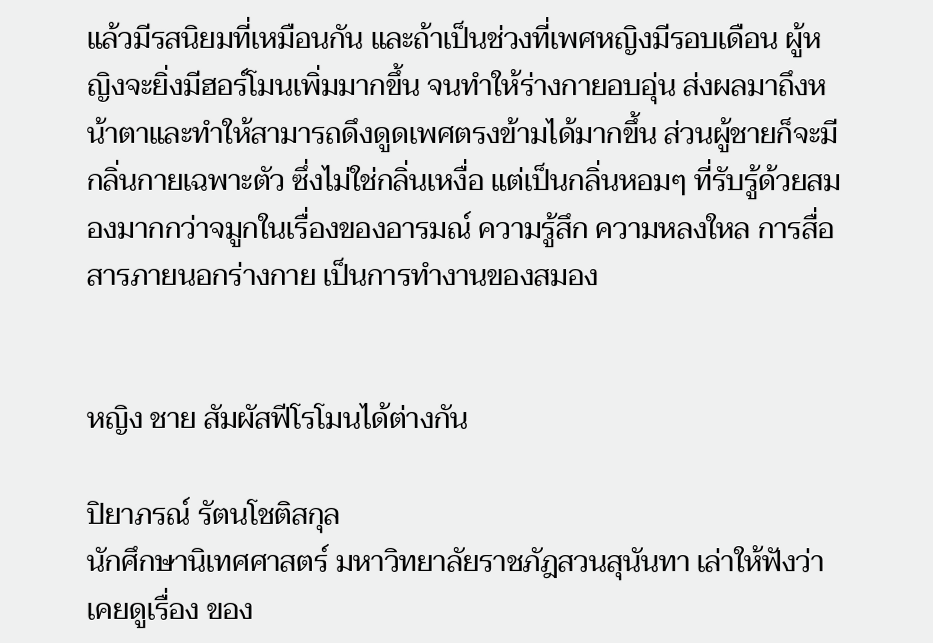แล้วมีรสนิยมที่เหมือนกัน และถ้าเป็นช่วงที่เพศหญิงมีรอบเดือน ผู้หญิงจะยิ่งมีฮอร์โมนเพิ่มมากขึ้น จนทำให้ร่างกายอบอุ่น ส่งผลมาถึงหน้าตาและทำให้สามารถดึงดูดเพศตรงข้ามได้มากขึ้น ส่วนผู้ชายก็จะมีกลิ่นกายเฉพาะตัว ซึ่งไม่ใช่กลิ่นเหงื่อ แต่เป็นกลิ่นหอมๆ ที่รับรู้ด้วยสมองมากกว่าจมูกในเรื่องของอารมณ์ ความรู้สึก ความหลงใหล การสื่อสารภายนอกร่างกาย เป็นการทำงานของสมอง


หญิง ชาย สัมผัสฟีโรโมนได้ต่างกัน

ปิยาภรณ์ รัตนโชติสกุล
นักศึกษานิเทศศาสตร์ มหาวิทยาลัยราชภัฎสวนสุนันทา เล่าให้ฟังว่าเคยดูเรื่อง ของ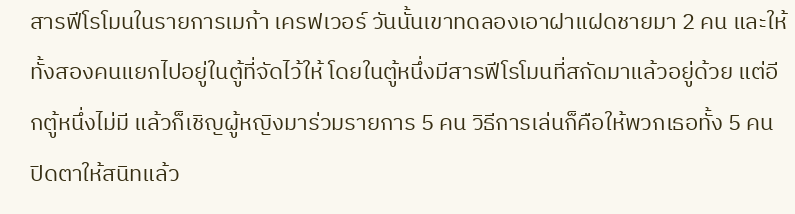สารฟีโรโมนในรายการเมก้า เครฟเวอร์ วันนั้นเขาทดลองเอาฝาแฝดชายมา 2 คน และให้ทั้งสองคนแยกไปอยู่ในตู้ที่จัดไว้ให้ โดยในตู้หนึ่งมีสารฟีโรโมนที่สกัดมาแล้วอยู่ด้วย แต่อีกตู้หนึ่งไม่มี แล้วก็เชิญผู้หญิงมาร่วมรายการ 5 คน วิธีการเล่นก็คือให้พวกเธอทั้ง 5 คน ปิดตาให้สนิทแล้ว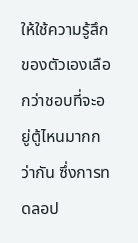ให้ใช้ความรู้สึกของตัวเองเลือกว่าชอบที่จะอยู่ตู้ไหนมากกว่ากัน ซึ่งการทดลอป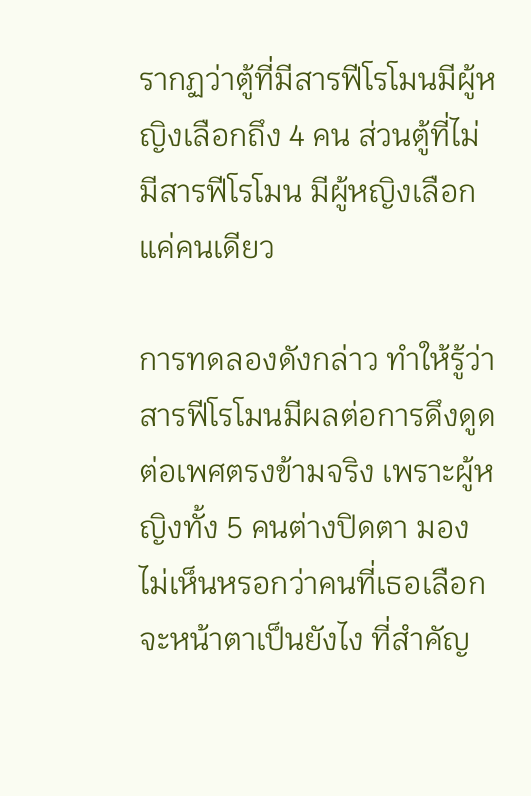รากฏว่าตู้ที่มีสารฟีโรโมนมีผู้หญิงเลือกถึง 4 คน ส่วนตู้ที่ไม่มีสารฟีโรโมน มีผู้หญิงเลือกแค่คนเดียว

การทดลองดังกล่าว ทำให้รู้ว่าสารฟีโรโมนมีผลต่อการดึงดูดต่อเพศตรงข้ามจริง เพราะผู้หญิงทั้ง 5 คนต่างปิดตา มองไม่เห็นหรอกว่าคนที่เธอเลือกจะหน้าตาเป็นยังไง ที่สำคัญ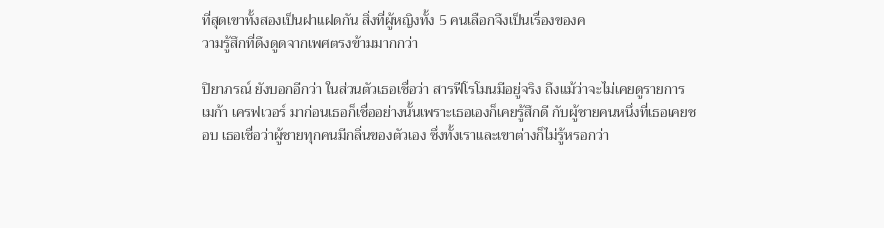ที่สุดเขาทั้งสองเป็นฝาแฝดกัน สิ่งที่ผู้หญิงทั้ง 5 คนเลือกจึงเป็นเรื่องของค
วามรู้สึกที่ดึงดูดจากเพศตรงข้ามมากกว่า

ปิยาภรณ์ ยังบอกอีกว่า ในส่วนตัวเธอเชื่อว่า สารฟีโรโมนมีอยู่จริง ถึงแม้ว่าจะไม่เคยดูรายการ เมก้า เครฟเวอร์ มาก่อนเธอก็เชื่ออย่างนั้นเพราะเธอเองก็เคยรู้สึกดี กับผู้ชายคนหนึ่งที่เธอเคยชอบ เธอเชื่อว่าผู้ชายทุกคนมีกลิ่นของตัวเอง ซึ่งทั้งเราและเขาต่างก็ไม่รู้หรอกว่า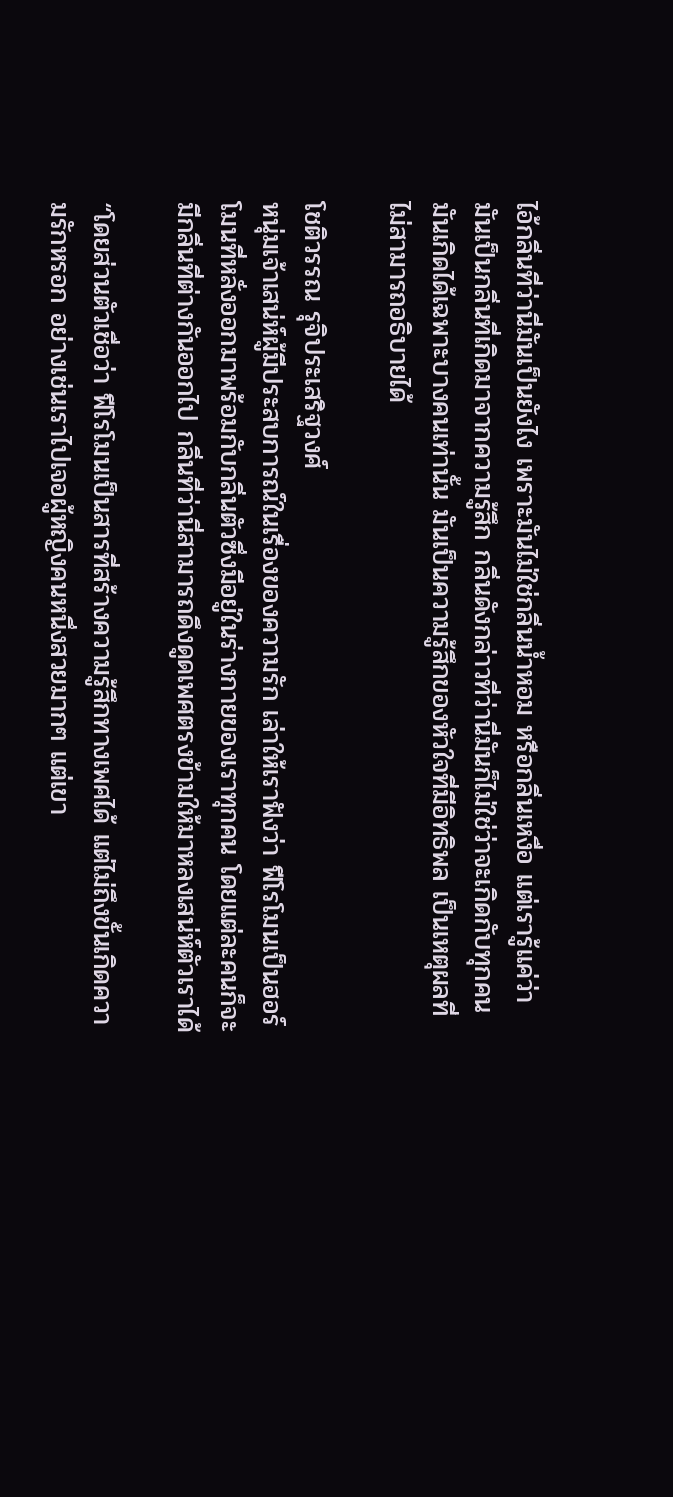ไอ้กลิ่นที่ว่านี่มันเป็นยังไง เพราะมันไม่ใช่กลิ่นน้ำหอม หรือกลิ่นเหงื่อ แต่เรารู้แค่ว่ามันเป็นกลิ่นที่เกิดมาจากความรู้สึก กลิ่นดังกล่าวที่ว่านี่มันก็ไม่ใช่ว่าจะเกิดกับทุกคน มันเกิดได้เฉพาะบางคนเท่านั้น มันเป็นความรู้สึกของหัวใจที่มีอิทธิพล เป็นเหตุผลที่ไม่สามารถอธิบายได้

โชติวรรณ รุจิประเสริฐวงศ์
หนุ่มเจ้าเสน่ห์ผู้มีประสบการณ์ในเรื่องของความรัก เล่าให้เราฟังว่า ฟีโรโมนเป็นฮอร์โมนที่หลั่งออกมาพร้อมกับกลิ่นตัวซึ่งมีอยู่ในร่างกายของเราทุกคน โดยแต่ละคนก็จะมีกลิ่นที่ต่างกันออกไป กลิ่นที่ว่านี่สามารถดึงดูดเพศตรงข้ามให้มาหลงเสน่ห์ตัวเราได้

“โดยส่วนตัวเชื่อว่า ฟีโรโมนเป็นสารที่สร้างความรู้สึกทางเพศได้ แต่ไม่ถึงขั้นเกิดความรักหรอก อย่างเช่นเราไปเจอผู้หญิงคนหนึ่งสวยมากๆ แต่เขา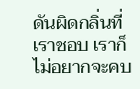ดันผิดกลิ่นที่เราชอบ เราก็ไม่อยากจะคบ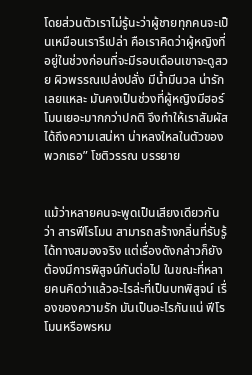โดยส่วนตัวเราไม่รู้นะว่าผู้ชายทุกคนจะเป็นเหมือนเรารึเปล่า คือเราคิดว่าผู้หญิงที่อยู่ในช่วงก่อนที่จะมีรอบเดือนเขาจะดูสวย ผิวพรรณเปล่งปลั่ง มีน้ำมีนวล น่ารักเลยแหละ มันคงเป็นช่วงที่ผู้หญิงมีฮอร์โมนเยอะมากกว่าปกติ จึงทำให้เราสัมผัสได้ถึงความเสน่หา น่าหลงใหลในตัวของพวกเธอ” โชติวรรณ บรรยาย


แม้ว่าหลายคนจะพูดเป็นเสียงเดียวกันว่า สารฟีโรโมน สามารถสร้างกลิ่นที่รับรู้ได้ทางสมองจริง แต่เรื่องดังกล่าวก็ยังต้องมีการพิสูจน์กันต่อไป ในขณะที่หลายคนคิดว่าแล้วอะไรล่ะที่เป็นบทพิสูจน์ เรื่องของความรัก มันเป็นอะไรกันแน่ ฟีโรโมนหรือพรหม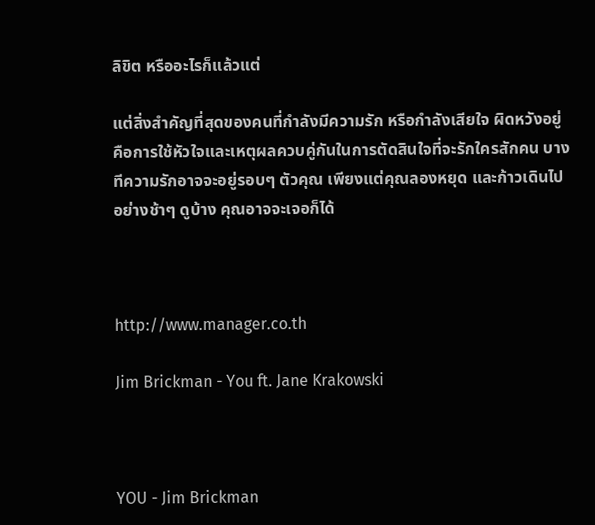ลิขิต หรืออะไรก็แล้วแต่

แต่สิ่งสำคัญที่สุดของคนที่กำลังมีความรัก หรือกำลังเสียใจ ผิดหวังอยู่ คือการใช้หัวใจและเหตุผลควบคู่กันในการตัดสินใจที่จะรักใครสักคน บางทีความรักอาจจะอยู่รอบๆ ตัวคุณ เพียงแต่คุณลองหยุด และก้าวเดินไปอย่างช้าๆ ดูบ้าง คุณอาจจะเจอก็ได้



http://www.manager.co.th

Jim Brickman - You ft. Jane Krakowski



YOU - Jim Brickman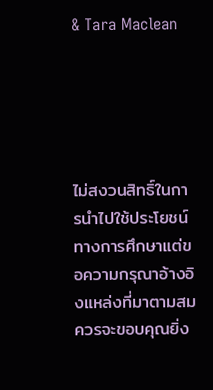& Tara Maclean





ไม่สงวนสิทธิ์ในการนำไปใช้ประโยชน์ทางการศึกษาแต่ขอความกรุณาอ้างอิงแหล่งที่มาตามสมควรจะขอบคุณยิ่ง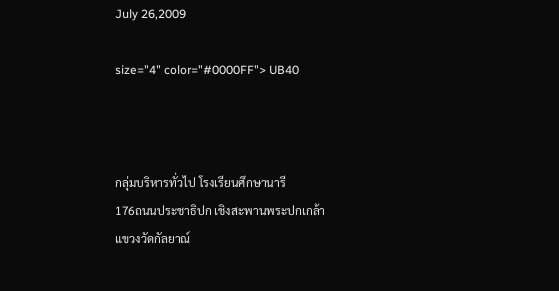July 26,2009

size="4" color="#0000FF"> UB40



กลุ่มบริหารทั่วไป โรงเรียนศึกษานารี
176ถนนประชาธิปก เชิงสะพานพระปกเกล้า
แขวงวัดกัลยาณ์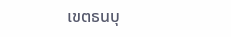เขตธนบุ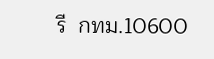รี  กทม.10600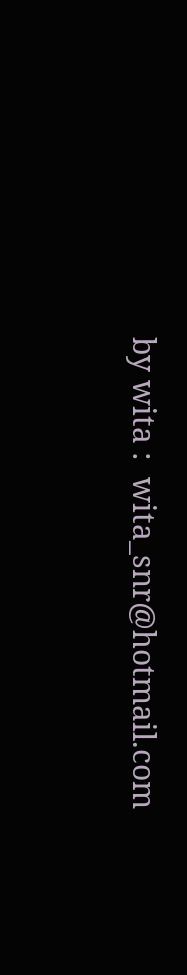by wita :  wita_snr@hotmail.com